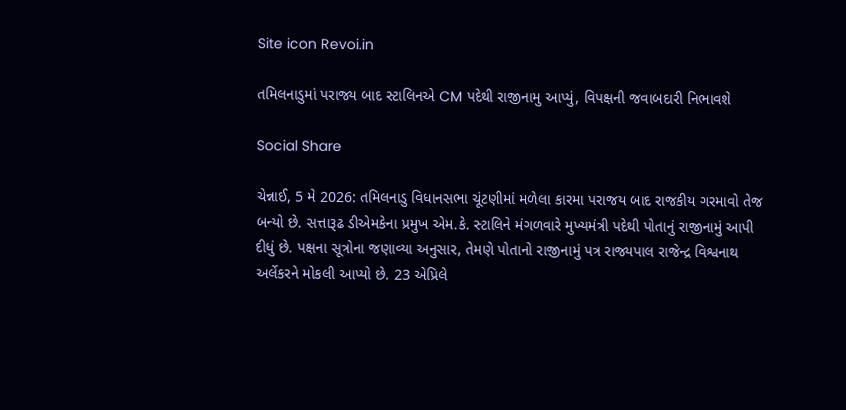Site icon Revoi.in

તમિલનાડુમાં પરાજ્ય બાદ સ્ટાલિનએ CM પદેથી રાજીનામુ આપ્યું, વિપક્ષની જવાબદારી નિભાવશે

Social Share

ચેન્નાઈ, 5 મે 2026: તમિલનાડુ વિધાનસભા ચૂંટણીમાં મળેલા કારમા પરાજય બાદ રાજકીય ગરમાવો તેજ બન્યો છે. સત્તારૂઢ ડીએમકેના પ્રમુખ એમ.કે. સ્ટાલિને મંગળવારે મુખ્યમંત્રી પદેથી પોતાનું રાજીનામું આપી દીધું છે. પક્ષના સૂત્રોના જણાવ્યા અનુસાર, તેમણે પોતાનો રાજીનામું પત્ર રાજ્યપાલ રાજેન્દ્ર વિશ્વનાથ અર્લેકરને મોકલી આપ્યો છે. 23 એપ્રિલે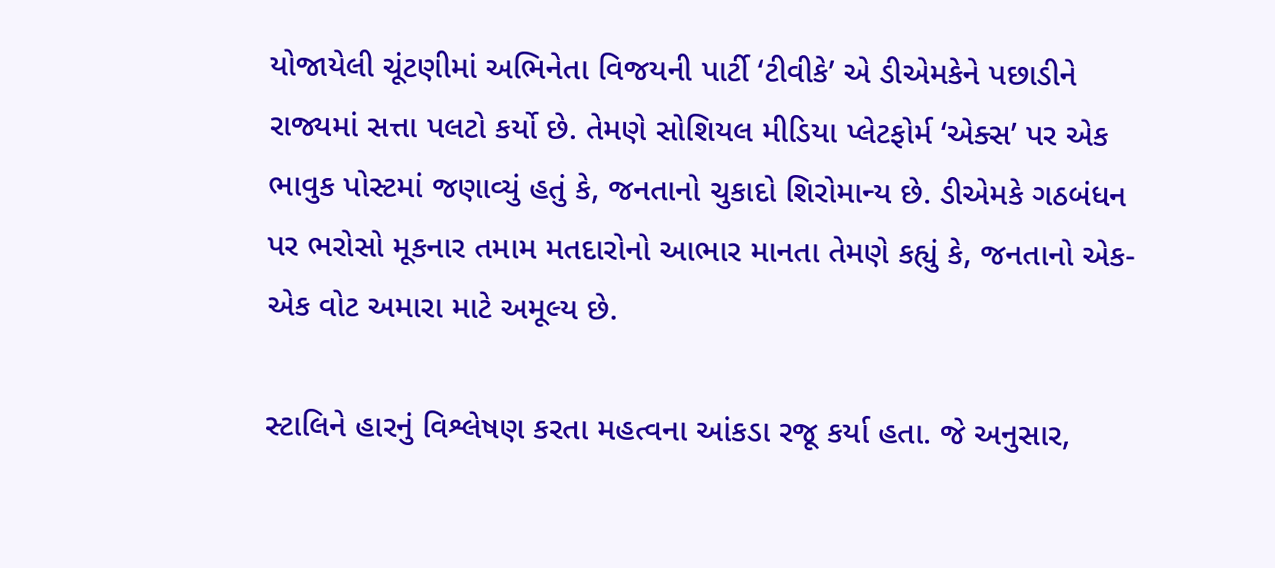યોજાયેલી ચૂંટણીમાં અભિનેતા વિજયની પાર્ટી ‘ટીવીકે’ એ ડીએમકેને પછાડીને રાજ્યમાં સત્તા પલટો કર્યો છે. તેમણે સોશિયલ મીડિયા પ્લેટફોર્મ ‘એક્સ’ પર એક ભાવુક પોસ્ટમાં જણાવ્યું હતું કે, જનતાનો ચુકાદો શિરોમાન્ય છે. ડીએમકે ગઠબંધન પર ભરોસો મૂકનાર તમામ મતદારોનો આભાર માનતા તેમણે કહ્યું કે, જનતાનો એક-એક વોટ અમારા માટે અમૂલ્ય છે.

સ્ટાલિને હારનું વિશ્લેષણ કરતા મહત્વના આંકડા રજૂ કર્યા હતા. જે અનુસાર,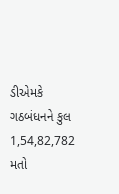ડીએમકે ગઠબંધનને કુલ 1,54,82,782 મતો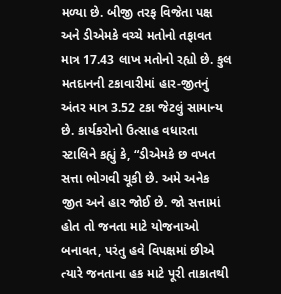મળ્યા છે. બીજી તરફ વિજેતા પક્ષ અને ડીએમકે વચ્ચે મતોનો તફાવત માત્ર 17.43 લાખ મતોનો રહ્યો છે. કુલ મતદાનની ટકાવારીમાં હાર-જીતનું અંતર માત્ર 3.52 ટકા જેટલું સામાન્ય છે. કાર્યકરોનો ઉત્સાહ વધારતા સ્ટાલિને કહ્યું કે, “ડીએમકે છ વખત સત્તા ભોગવી ચૂકી છે. અમે અનેક જીત અને હાર જોઈ છે. જો સત્તામાં હોત તો જનતા માટે યોજનાઓ બનાવત, પરંતુ હવે વિપક્ષમાં છીએ ત્યારે જનતાના હક માટે પૂરી તાકાતથી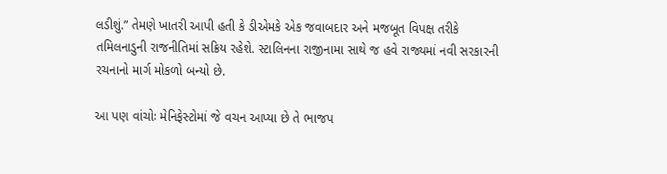લડીશું.” તેમણે ખાતરી આપી હતી કે ડીએમકે એક જવાબદાર અને મજબૂત વિપક્ષ તરીકે તમિલનાડુની રાજનીતિમાં સક્રિય રહેશે. સ્ટાલિનના રાજીનામા સાથે જ હવે રાજ્યમાં નવી સરકારની રચનાનો માર્ગ મોકળો બન્યો છે.

આ પણ વાંચોઃ મેનિફેસ્ટોમાં જે વચન આપ્યા છે તે ભાજપ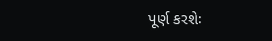પૂર્ણ કરશેઃ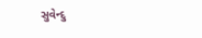સુવેન્દુ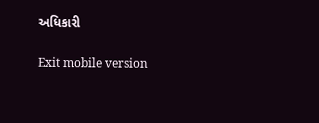અધિકારી

Exit mobile version